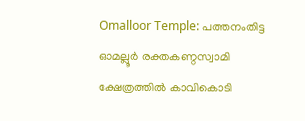Omalloor Temple: പത്തനംതിട്ട ഓമല്ലൂർ രക്തകണ്ഠസ്വാമി ക്ഷേത്രത്തിൽ കാവികൊടി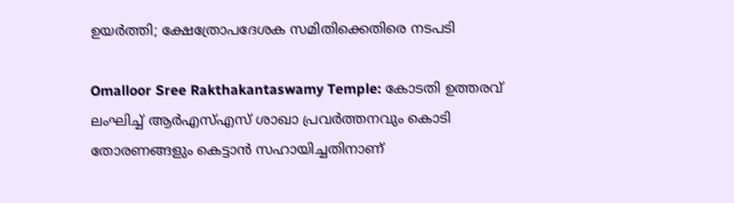ഉയർത്തി; ക്ഷേത്രോപദേശക സമിതിക്കെതിരെ നടപടി

Omalloor Sree Rakthakantaswamy Temple: കോടതി ഉത്തരവ് ലംഘിച്ച് ആർഎസ്എസ് ശാഖാ പ്രവർത്തനവും കൊടി തോരണങ്ങളും കെട്ടാൻ സഹായിച്ചതിനാണ്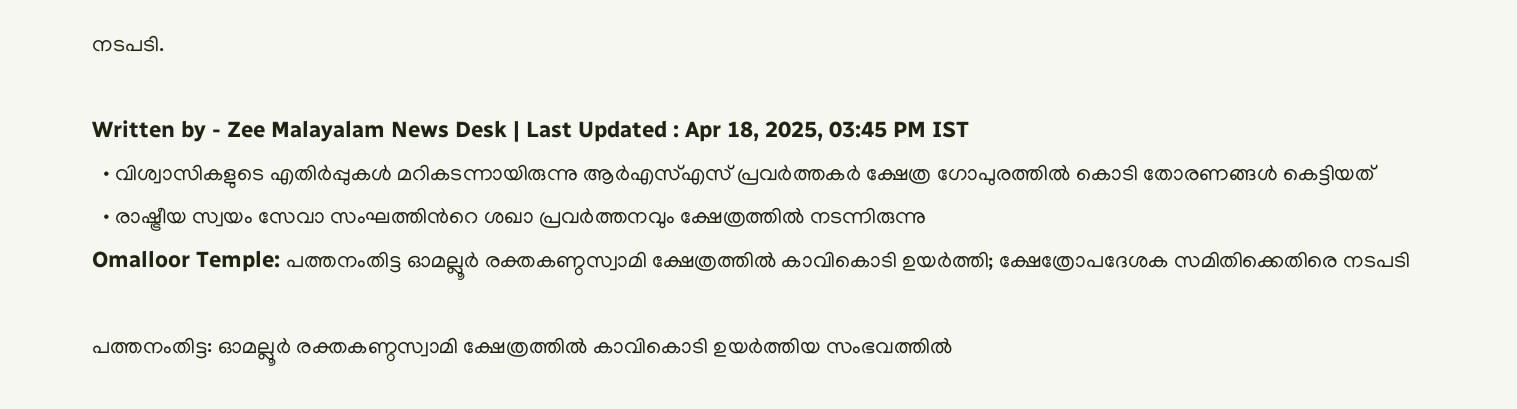നടപടി.

Written by - Zee Malayalam News Desk | Last Updated : Apr 18, 2025, 03:45 PM IST
  • വിശ്വാസികളുടെ എതിർപ്പുകൾ മറികടന്നായിരുന്നു ആർഎസ്എസ് പ്രവർത്തകർ ക്ഷേത്ര ഗോപുരത്തിൽ കൊടി തോരണങ്ങൾ കെട്ടിയത്
  • രാഷ്ട്രീയ സ്വയം സേവാ സംഘത്തിൻറെ ശഖാ പ്രവർത്തനവും ക്ഷേത്രത്തിൽ നടന്നിരുന്നു
Omalloor Temple: പത്തനംതിട്ട ഓമല്ലൂർ രക്തകണ്ഠസ്വാമി ക്ഷേത്രത്തിൽ കാവികൊടി ഉയർത്തി; ക്ഷേത്രോപദേശക സമിതിക്കെതിരെ നടപടി

പത്തനംതിട്ട: ഓമല്ലൂർ രക്തകണ്ഠസ്വാമി ക്ഷേത്രത്തിൽ കാവികൊടി ഉയർത്തിയ സംഭവത്തിൽ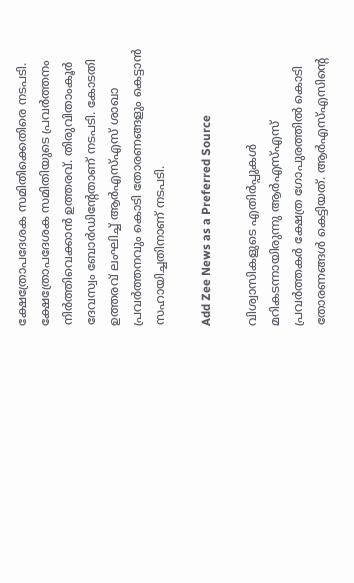ക്ഷേത്രോപദേശക സമിതിക്കെതിരെ നടപടി. ക്ഷേത്രോപദേശക സമിതിയുടെ പ്രവർത്തനം നിർത്തിവെക്കാൻ ഉത്തരവ്. തിരുവിതാംകൂർ ദേവസ്വം ബോർഡിന്റേതാണ് നടപടി. കോടതി ഉത്തരവ് ലംഘിച്ച് ആർഎസ്എസ് ശാഖാ പ്രവർത്തനവും കൊടി തോരണങ്ങളും കെട്ടാൻ സഹായിച്ചതിനാണ് നടപടി.

Add Zee News as a Preferred Source

വിശ്വാസികളുടെ എതിർപ്പുകൾ മറികടന്നായിരുന്നു ആർഎസ്എസ് പ്രവർത്തകർ ക്ഷേത്ര ഗോപുരത്തിൽ കൊടി തോരണങ്ങൾ കെട്ടിയത്. ആർഎസ്എസിന്റെ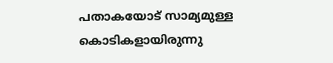പതാകയോട് സാമ്യമുള്ള കൊടികളായിരുന്നു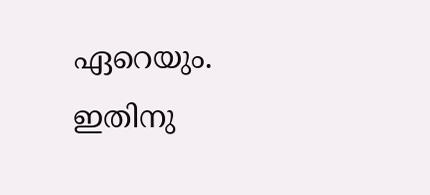ഏറെയും. ഇതിനു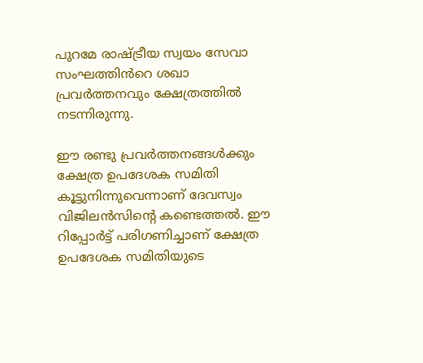പുറമേ രാഷ്ട്രീയ സ്വയം സേവാ സംഘത്തിൻറെ ശഖാ പ്രവർത്തനവും ക്ഷേത്രത്തിൽ നടന്നിരുന്നു.

ഈ രണ്ടു പ്രവർത്തനങ്ങൾക്കും ക്ഷേത്ര ഉപദേശക സമിതി കൂട്ടുനിന്നുവെന്നാണ് ദേവസ്വം വിജിലൻസിന്റെ കണ്ടെത്തൽ. ഈ റിപ്പോർട്ട് പരിഗണിച്ചാണ് ക്ഷേത്ര ഉപദേശക സമിതിയുടെ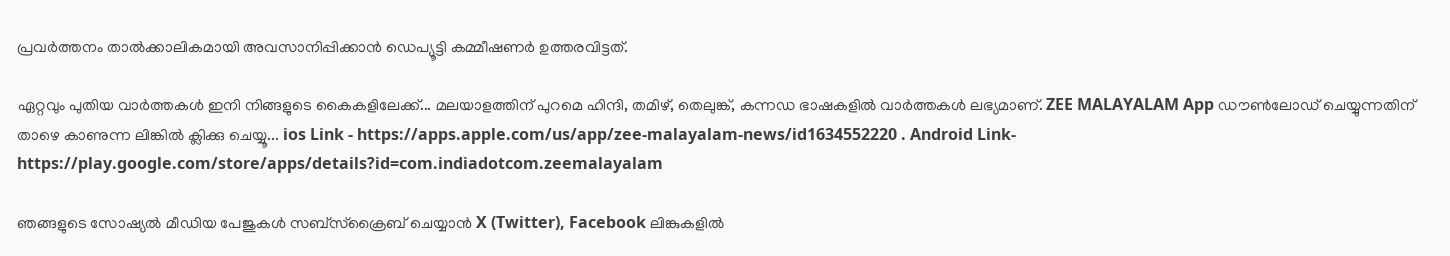പ്രവർത്തനം താൽക്കാലികമായി അവസാനിപ്പിക്കാൻ ഡെപ്യൂട്ടി കമ്മീഷണർ ഉത്തരവിട്ടത്.

ഏറ്റവും പുതിയ വാർത്തകൾ ഇനി നിങ്ങളുടെ കൈകളിലേക്ക്... മലയാളത്തിന് പുറമെ ഹിന്ദി, തമിഴ്, തെലുങ്ക്, കന്നഡ ഭാഷകളില്‍ വാര്‍ത്തകള്‍ ലഭ്യമാണ്. ZEE MALAYALAM App ഡൗൺലോഡ് ചെയ്യുന്നതിന് താഴെ കാണുന്ന ലിങ്കിൽ ക്ലിക്കു ചെയ്യൂ... ios Link - https://apps.apple.com/us/app/zee-malayalam-news/id1634552220 . Android Link- https://play.google.com/store/apps/details?id=com.indiadotcom.zeemalayalam

ഞങ്ങളുടെ സോഷ്യൽ മീഡിയ പേജുകൾ സബ്‌സ്‌ക്രൈബ് ചെയ്യാൻ X (Twitter), Facebook ലിങ്കുകളിൽ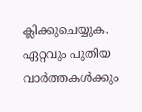ക്ലിക്കുചെയ്യുക. ഏറ്റവും പുതിയ വാര്‍ത്തകൾക്കും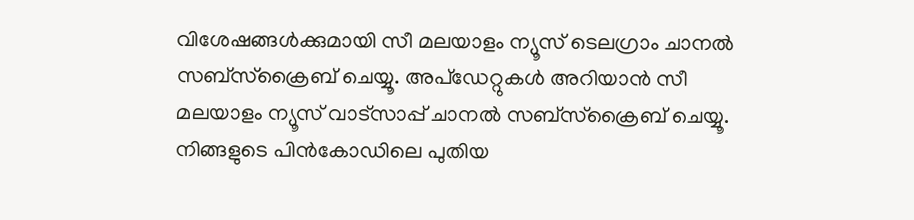വിശേഷങ്ങൾക്കുമായി സീ മലയാളം ന്യൂസ് ടെലഗ്രാം ചാനല്‍ സബ്‌സ്‌ക്രൈബ് ചെയ്യൂ. അപ്ഡേറ്റുകൾ അറിയാൻ സീ മലയാളം ന്യൂസ് വാട്സാപ്പ് ചാനൽ സബ്‌സ്‌ക്രൈബ് ചെയ്യൂ. നിങ്ങളുടെ പിൻകോഡിലെ പുതിയ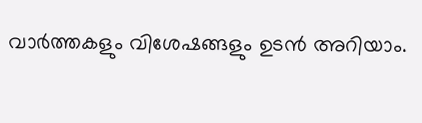വാർത്തകളും വിശേഷങ്ങളും ഉടൻ അറിയാം.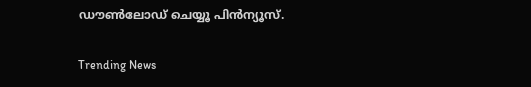ഡൗൺലോഡ് ചെയ്യൂ പിൻന്യൂസ്.

Trending News